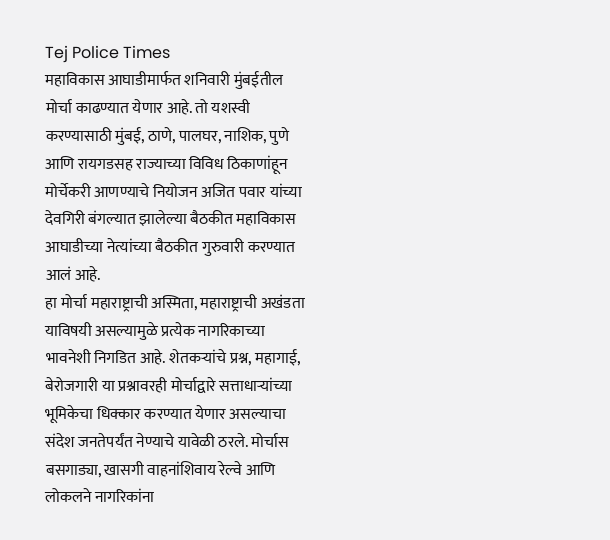Tej Police Times
महाविकास आघाडीमार्फत शनिवारी मुंबईतील मोर्चा काढण्यात येणार आहे. तो यशस्वी करण्यासाठी मुंबई, ठाणे, पालघर, नाशिक, पुणे आणि रायगडसह राज्याच्या विविध ठिकाणांहून मोर्चेकरी आणण्याचे नियोजन अजित पवार यांच्या देवगिरी बंगल्यात झालेल्या बैठकीत महाविकास आघाडीच्या नेत्यांच्या बैठकीत गुरुवारी करण्यात आलं आहे.
हा मोर्चा महाराष्ट्राची अस्मिता, महाराष्ट्राची अखंडता याविषयी असल्यामुळे प्रत्येक नागरिकाच्या भावनेशी निगडित आहे. शेतकऱ्यांचे प्रश्न, महागाई, बेरोजगारी या प्रश्नावरही मोर्चाद्वारे सत्ताधाऱ्यांच्या भूमिकेचा धिक्कार करण्यात येणार असल्याचा संदेश जनतेपर्यंत नेण्याचे यावेळी ठरले. मोर्चास बसगाड्या, खासगी वाहनांशिवाय रेल्वे आणि लोकलने नागरिकांना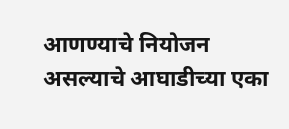आणण्याचे नियोजन असल्याचे आघाडीच्या एका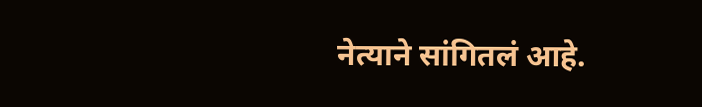नेत्याने सांगितलं आहे.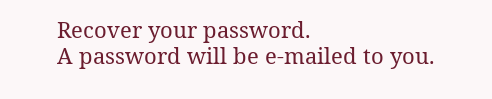Recover your password.
A password will be e-mailed to you.